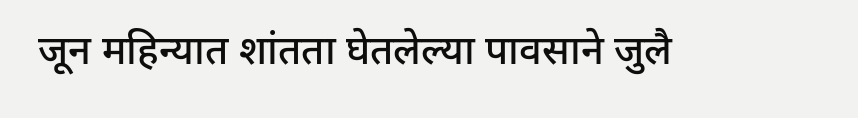जून महिन्यात शांतता घेतलेल्या पावसाने जुलै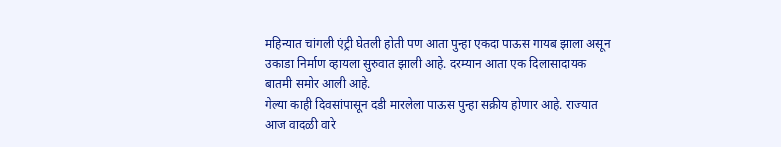महिन्यात चांगली एंट्री घेतली होती पण आता पुन्हा एकदा पाऊस गायब झाला असून उकाडा निर्माण व्हायला सुरुवात झाली आहे. दरम्यान आता एक दिलासादायक बातमी समोर आली आहे.
गेल्या काही दिवसांपासून दडी मारलेला पाऊस पुन्हा सक्रीय होणार आहे. राज्यात आज वादळी वारे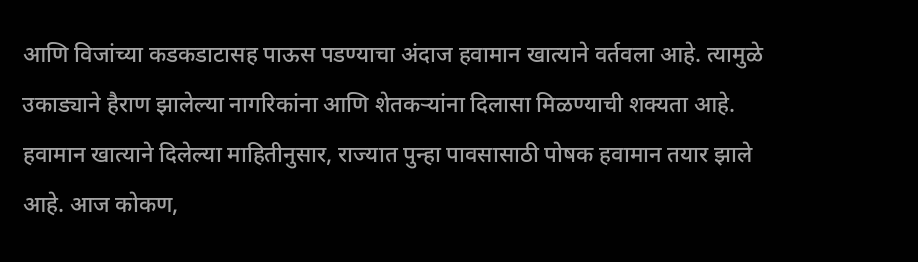आणि विजांच्या कडकडाटासह पाऊस पडण्याचा अंदाज हवामान खात्याने वर्तवला आहे. त्यामुळे उकाड्याने हैराण झालेल्या नागरिकांना आणि शेतकऱ्यांना दिलासा मिळण्याची शक्यता आहे. हवामान खात्याने दिलेल्या माहितीनुसार, राज्यात पुन्हा पावसासाठी पोषक हवामान तयार झाले आहे. आज कोकण,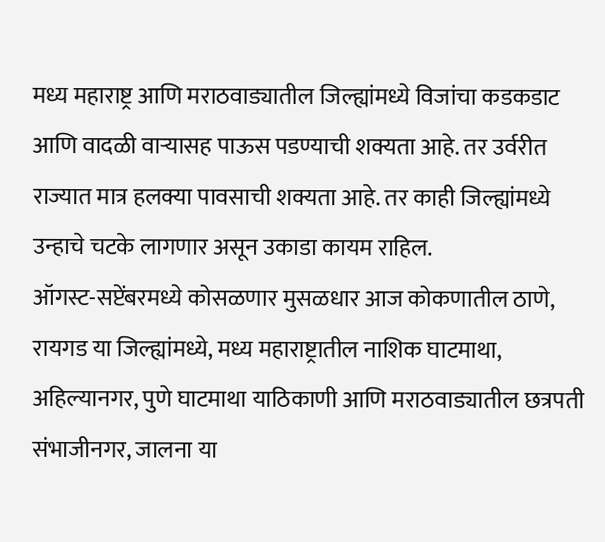मध्य महाराष्ट्र आणि मराठवाड्यातील जिल्ह्यांमध्ये विजांचा कडकडाट आणि वादळी वाऱ्यासह पाऊस पडण्याची शक्यता आहे. तर उर्वरीत राज्यात मात्र हलक्या पावसाची शक्यता आहे. तर काही जिल्ह्यांमध्ये उन्हाचे चटके लागणार असून उकाडा कायम राहिल.
ऑगस्ट-सप्टेंबरमध्ये कोसळणार मुसळधार आज कोकणातील ठाणे, रायगड या जिल्ह्यांमध्ये, मध्य महाराष्ट्रातील नाशिक घाटमाथा, अहिल्यानगर, पुणे घाटमाथा याठिकाणी आणि मराठवाड्यातील छत्रपती संभाजीनगर, जालना या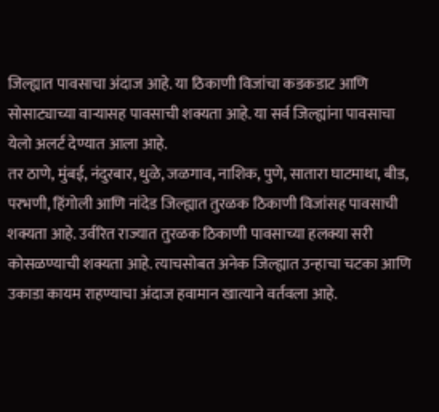जिल्ह्यात पावसाचा अंदाज आहे. या ठिकाणी विजांचा कडकडाट आणि सोसाट्याच्या वाऱ्यासह पावसाची शक्यता आहे. या सर्व जिल्ह्यांना पावसाचा येलो अलर्ट देण्यात आला आहे.
तर ठाणे, मुंबई, नंदुरबार, धुळे, जळगाव, नाशिक, पुणे, सातारा घाटमाथा, बीड, परभणी, हिंगोली आणि नांदेड जिल्ह्यात तुरळक ठिकाणी विजांसह पावसाची शक्यता आहे. उर्वरित राज्यात तुरळक ठिकाणी पावसाच्या हलक्या सरी कोसळण्याची शक्यता आहे. त्याचसोबत अनेक जिल्ह्यात उन्हाचा चटका आणि उकाडा कायम राहण्याचा अंदाज हवामान खात्याने वर्तवला आहे.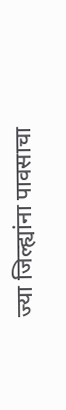ज्या जिल्ह्यांना पावसाचा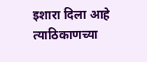इशारा दिला आहे त्याठिकाणच्या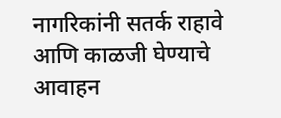नागरिकांनी सतर्क राहावे आणि काळजी घेण्याचे आवाहन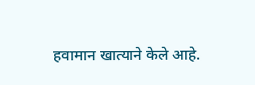हवामान खात्याने केले आहे.